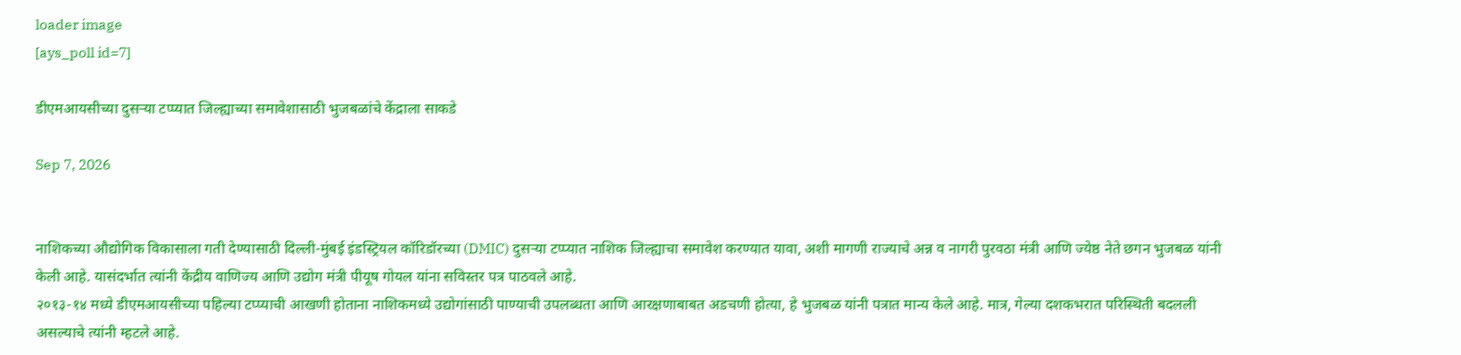loader image
[ays_poll id=7]

डीएमआयसीच्या दुसऱ्या टप्प्यात जिल्ह्याच्या समावेशासाठी भुजबळांचे केंद्राला साकडे

Sep 7, 2026


नाशिकच्या औद्योगिक विकासाला गती देण्यासाठी दिल्ली-मुंबई इंडस्ट्रियल कॉरिडॉरच्या (DMIC) दुसऱ्या टप्प्यात नाशिक जिल्ह्याचा समावेश करण्यात यावा, अशी मागणी राज्याचे अन्न व नागरी पुरवठा मंत्री आणि ज्येष्ठ नेते छगन भुजबळ यांनी केली आहे. यासंदर्भात त्यांनी केंद्रीय वाणिज्य आणि उद्योग मंत्री पीयूष गोयल यांना सविस्तर पत्र पाठवले आहे.
२०१३-१४ मध्ये डीएमआयसीच्या पहिल्या टप्प्याची आखणी होताना नाशिकमध्ये उद्योगांसाठी पाण्याची उपलब्धता आणि आरक्षणाबाबत अडचणी होत्या, हे भुजबळ यांनी पत्रात मान्य केले आहे. मात्र, गेल्या दशकभरात परिस्थिती बदलली असल्याचे त्यांनी म्हटले आहे.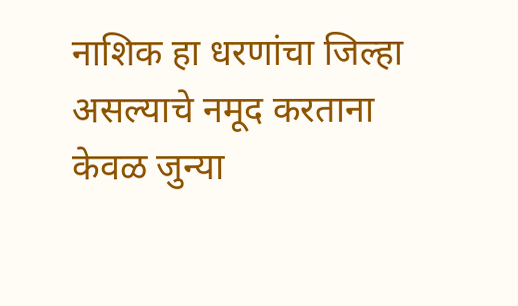नाशिक हा धरणांचा जिल्हा असल्याचे नमूद करताना केवळ जुन्या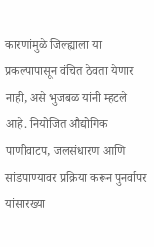कारणांमुळे जिल्ह्याला या प्रकल्पापासून वंचित ठेवता येणार नाही, असे भुजबळ यांनी म्हटले आहे. नियोजित औद्योगिक पाणीवाटप, जलसंधारण आणि सांडपाण्यावर प्रक्रिया करून पुनर्वापर यांसारख्या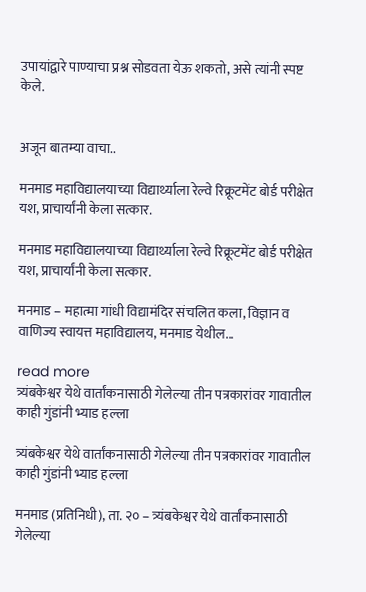उपायांद्वारे पाण्याचा प्रश्न सोडवता येऊ शकतो, असे त्यांनी स्पष्ट केले.


अजून बातम्या वाचा..

मनमाड महाविद्यालयाच्या विद्यार्थ्याला रेल्वे रिक्रूटमेंट बोर्ड परीक्षेत यश, प्राचार्यांनी केला सत्कार.

मनमाड महाविद्यालयाच्या विद्यार्थ्याला रेल्वे रिक्रूटमेंट बोर्ड परीक्षेत यश, प्राचार्यांनी केला सत्कार.

मनमाड – महात्मा गांधी विद्यामंदिर संचलित कला, विज्ञान व वाणिज्य स्वायत्त महाविद्यालय, मनमाड येथील...

read more
त्र्यंबकेश्वर येथे वार्तांकनासाठी गेलेल्या तीन पत्रकारांवर गावातील काही गुंडांनी भ्याड हल्ला

त्र्यंबकेश्वर येथे वार्तांकनासाठी गेलेल्या तीन पत्रकारांवर गावातील काही गुंडांनी भ्याड हल्ला

मनमाड (प्रतिनिधी), ता. २० – त्र्यंबकेश्वर येथे वार्तांकनासाठी गेलेल्या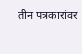तीन पत्रकारांवर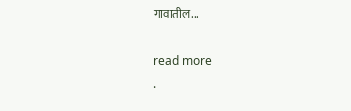गावातील...

read more
.